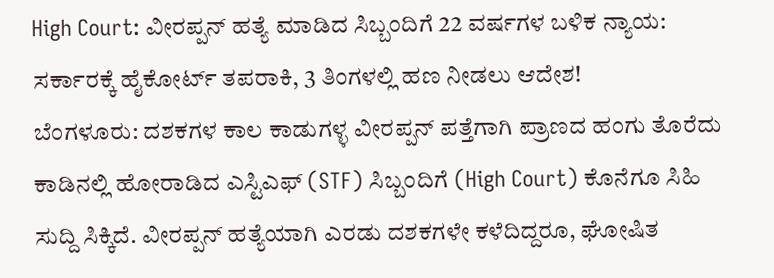High Court: ವೀರಪ್ಪನ್ ಹತ್ಯೆ ಮಾಡಿದ ಸಿಬ್ಬಂದಿಗೆ 22 ವರ್ಷಗಳ ಬಳಿಕ ನ್ಯಾಯ: ಸರ್ಕಾರಕ್ಕೆ ಹೈಕೋರ್ಟ್ ತಪರಾಕಿ, 3 ತಿಂಗಳಲ್ಲಿ ಹಣ ನೀಡಲು ಆದೇಶ!
ಬೆಂಗಳೂರು: ದಶಕಗಳ ಕಾಲ ಕಾಡುಗಳ್ಳ ವೀರಪ್ಪನ್ ಪತ್ತೆಗಾಗಿ ಪ್ರಾಣದ ಹಂಗು ತೊರೆದು ಕಾಡಿನಲ್ಲಿ ಹೋರಾಡಿದ ಎಸ್ಟಿಎಫ್ (STF) ಸಿಬ್ಬಂದಿಗೆ (High Court) ಕೊನೆಗೂ ಸಿಹಿ ಸುದ್ದಿ ಸಿಕ್ಕಿದೆ. ವೀರಪ್ಪನ್ ಹತ್ಯೆಯಾಗಿ ಎರಡು ದಶಕಗಳೇ ಕಳೆದಿದ್ದರೂ, ಘೋಷಿತ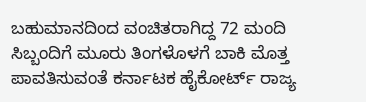ಬಹುಮಾನದಿಂದ ವಂಚಿತರಾಗಿದ್ದ 72 ಮಂದಿ ಸಿಬ್ಬಂದಿಗೆ ಮೂರು ತಿಂಗಳೊಳಗೆ ಬಾಕಿ ಮೊತ್ತ ಪಾವತಿಸುವಂತೆ ಕರ್ನಾಟಕ ಹೈಕೋರ್ಟ್ ರಾಜ್ಯ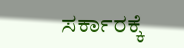ಸರ್ಕಾರಕ್ಕೆ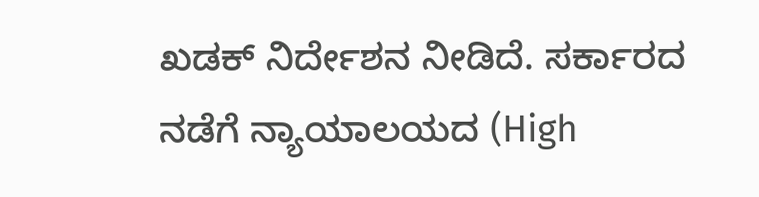ಖಡಕ್ ನಿರ್ದೇಶನ ನೀಡಿದೆ. ಸರ್ಕಾರದ ನಡೆಗೆ ನ್ಯಾಯಾಲಯದ (High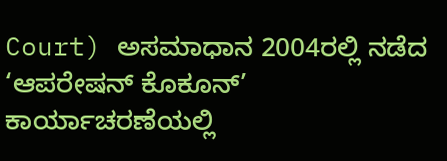Court) ಅಸಮಾಧಾನ 2004ರಲ್ಲಿ ನಡೆದ ‘ಆಪರೇಷನ್ ಕೊಕೂನ್’ ಕಾರ್ಯಾಚರಣೆಯಲ್ಲಿ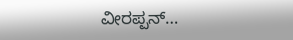ವೀರಪ್ಪನ್…